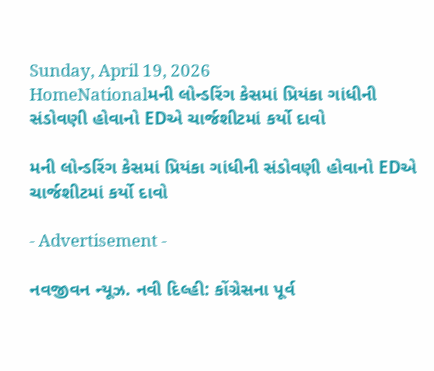Sunday, April 19, 2026
HomeNationalમની લોન્ડરિંગ કેસમાં પ્રિયંકા ગાંધીની સંડોવણી હોવાનો EDએ ચાર્જશીટમાં કર્યો દાવો

મની લોન્ડરિંગ કેસમાં પ્રિયંકા ગાંધીની સંડોવણી હોવાનો EDએ ચાર્જશીટમાં કર્યો દાવો

- Advertisement -

નવજીવન ન્યૂઝ. નવી દિલ્હી: કોંગ્રેસના પૂર્વ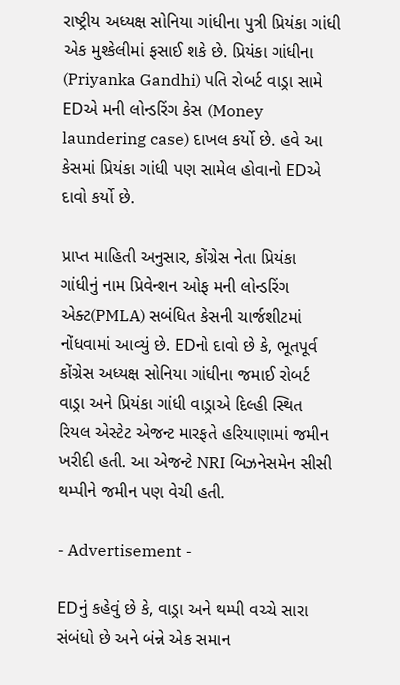રાષ્ટ્રીય અધ્યક્ષ સોનિયા ગાંધીના પુત્રી પ્રિયંકા ગાંધી એક મુશ્કેલીમાં ફસાઈ શકે છે. પ્રિયંકા ગાંધીના (Priyanka Gandhi) પતિ રોબર્ટ વાડ્રા સામે EDએ મની લોન્ડરિંગ કેસ (Money laundering case) દાખલ કર્યો છે. હવે આ કેસમાં પ્રિયંકા ગાંધી પણ સામેલ હોવાનો EDએ દાવો કર્યો છે.

પ્રાપ્ત માહિતી અનુસાર, કોંગ્રેસ નેતા પ્રિયંકા ગાંધીનું નામ પ્રિવેન્શન ઓફ મની લોન્ડરિંગ એક્ટ(PMLA) સબંધિત કેસની ચાર્જશીટમાં નોંધવામાં આવ્યું છે. EDનો દાવો છે કે, ભૂતપૂર્વ કોંગ્રેસ અધ્યક્ષ સોનિયા ગાંધીના જમાઈ રોબર્ટ વાડ્રા અને પ્રિયંકા ગાંધી વાડ્રાએ દિલ્હી સ્થિત રિયલ એસ્ટેટ એજન્ટ મારફતે હરિયાણામાં જમીન ખરીદી હતી. આ એજન્ટે NRI બિઝનેસમેન સીસી થમ્પીને જમીન પણ વેચી હતી.

- Advertisement -

EDનું કહેવું છે કે, વાડ્રા અને થમ્પી વચ્ચે સારા સંબંધો છે અને બંન્ને એક સમાન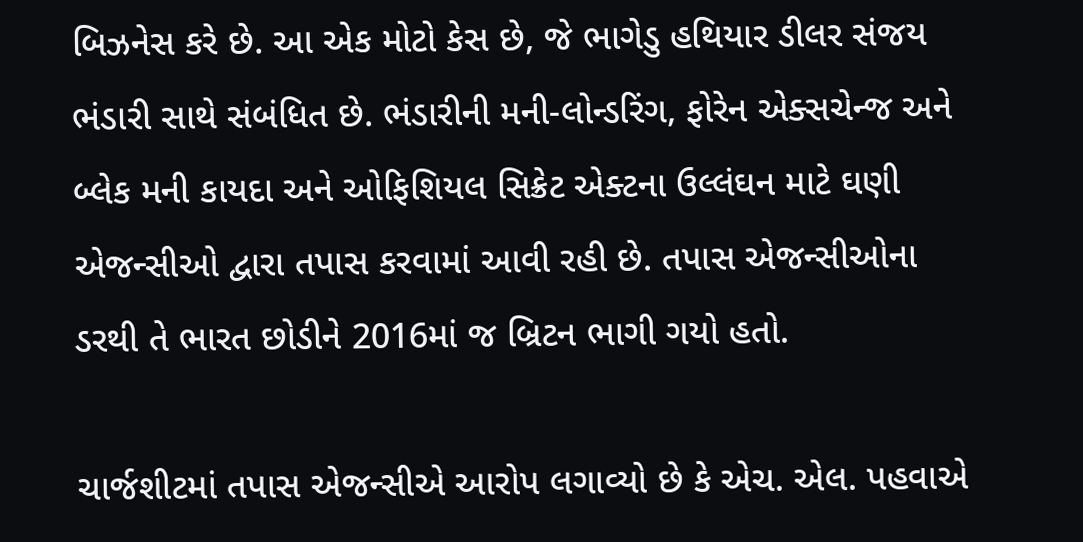બિઝનેસ કરે છે. આ એક મોટો કેસ છે, જે ભાગેડુ હથિયાર ડીલર સંજય ભંડારી સાથે સંબંધિત છે. ભંડારીની મની-લોન્ડરિંગ, ફોરેન એક્સચેન્જ અને બ્લેક મની કાયદા અને ઓફિશિયલ સિક્રેટ એક્ટના ઉલ્લંઘન માટે ઘણી એજન્સીઓ દ્વારા તપાસ કરવામાં આવી રહી છે. તપાસ એજન્સીઓના ડરથી તે ભારત છોડીને 2016માં જ બ્રિટન ભાગી ગયો હતો.

ચાર્જશીટમાં તપાસ એજન્સીએ આરોપ લગાવ્યો છે કે એચ. એલ. પહવાએ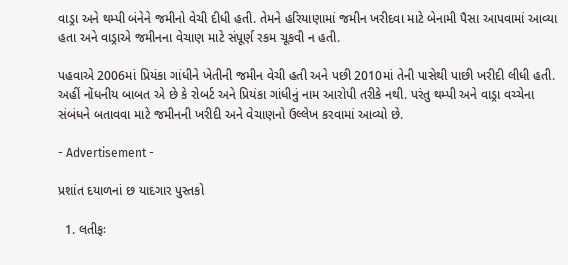વાડ્રા અને થમ્પી બંનેને જમીનો વેચી દીધી હતી. તેમને હરિયાણામાં જમીન ખરીદવા માટે બેનામી પૈસા આપવામાં આવ્યા હતા અને વાડ્રાએ જમીનના વેચાણ માટે સંપૂર્ણ રકમ ચૂકવી ન હતી.

પહવાએ 2006માં પ્રિયંકા ગાંધીને ખેતીની જમીન વેચી હતી અને પછી 2010માં તેની પાસેથી પાછી ખરીદી લીધી હતી. અહીં નોંધનીય બાબત એ છે કે રોબર્ટ અને પ્રિયંકા ગાંધીનું નામ આરોપી તરીકે નથી. પરંતુ થમ્પી અને વાડ્રા વચ્ચેના સંબંધને બતાવવા માટે જમીનની ખરીદી અને વેચાણનો ઉલ્લેખ કરવામાં આવ્યો છે.

- Advertisement -

પ્રશાંત દયાળનાં છ યાદગાર પુસ્તકો

  1. લતીફઃ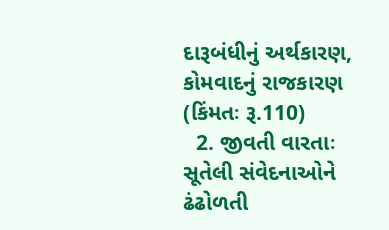દારૂબંધીનું અર્થકારણ, કોમવાદનું રાજકારણ (કિંમતઃ રૂ.110)
  2. જીવતી વારતાઃ સૂતેલી સંવેદનાઓને ઢંઢોળતી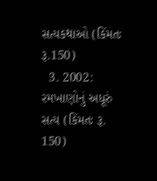સત્યકથાઓ (કિંમતઃ રૂ.150)
  3. 2002: રમખાણોનું અધૂરું સત્ય (કિંમતઃ રૂ. 150)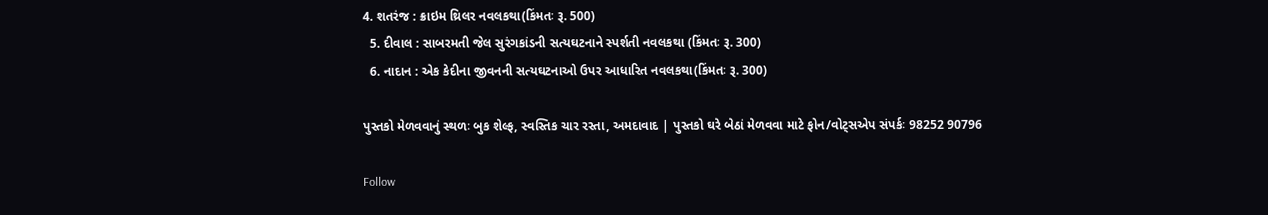4. શતરંજ : ક્રાઇમ થ્રિલર નવલકથા(કિંમતઃ રૂ. 500)
  5. દીવાલ : સાબરમતી જેલ સુરંગકાંડની સત્યઘટનાને સ્પર્શતી નવલકથા (કિંમતઃ રૂ. 300)
  6. નાદાન : એક કેદીના જીવનની સત્યઘટનાઓ ઉપર આધારિત નવલકથા(કિંમતઃ રૂ. 300)

પુસ્તકો મેળવવાનું સ્થળઃ બુક શેલ્ફ, સ્વસ્તિક ચાર રસ્તા, અમદાવાદ | પુસ્તકો ઘરે બેઠાં મેળવવા માટે ફોન/વોટ્સએપ સંપર્કઃ 98252 90796

Follow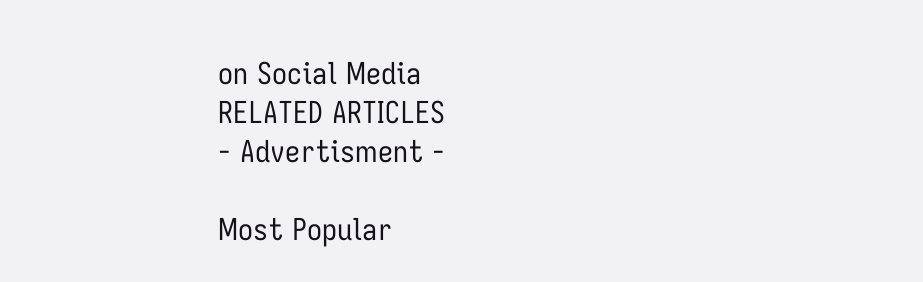on Social Media
RELATED ARTICLES
- Advertisment -

Most Popular